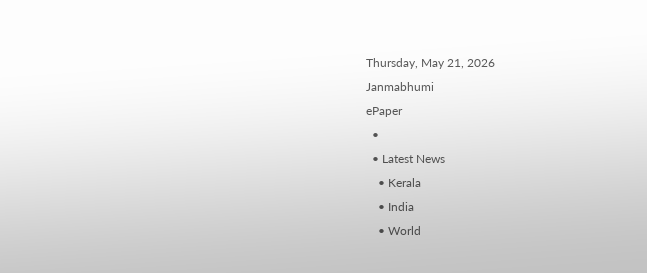Thursday, May 21, 2026
Janmabhumi
ePaper
  •
  • Latest News
    • Kerala
    • India
    • World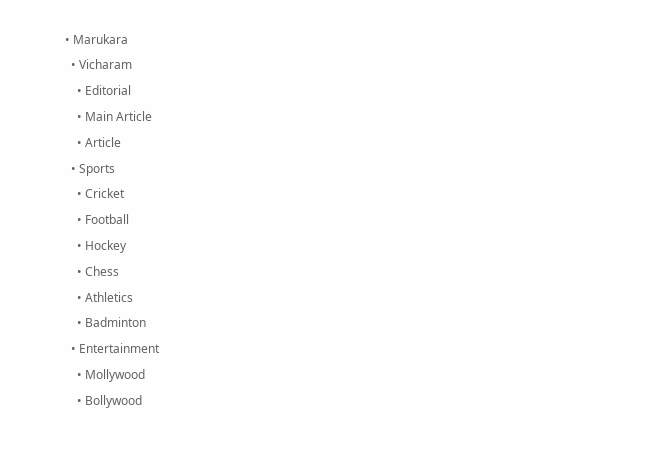• Marukara
  • Vicharam
    • Editorial
    • Main Article
    • Article
  • Sports
    • Cricket
    • Football
    • Hockey
    • Chess
    • Athletics
    • Badminton
  • Entertainment
    • Mollywood
    • Bollywood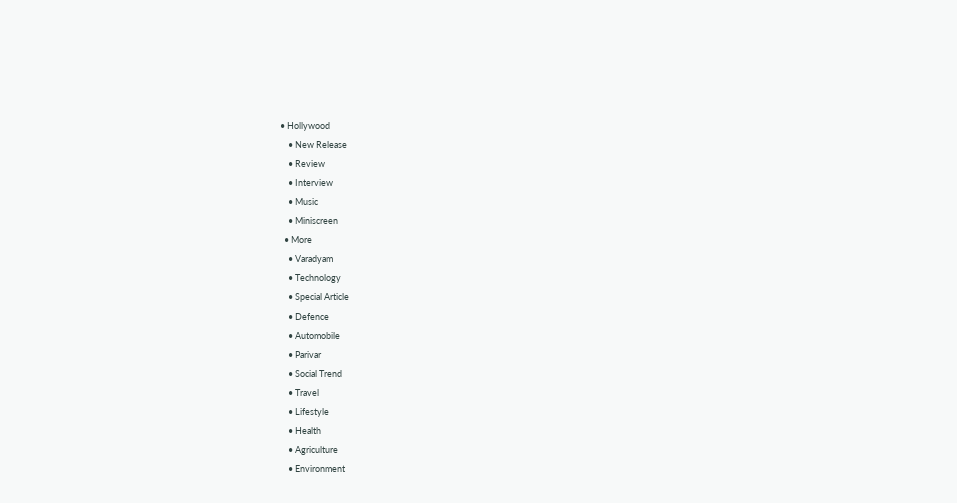• Hollywood
    • New Release
    • Review
    • Interview
    • Music
    • Miniscreen
  • More
    • Varadyam
    • Technology
    • Special Article
    • Defence
    • Automobile
    • Parivar
    • Social Trend
    • Travel
    • Lifestyle
    • Health
    • Agriculture
    • Environment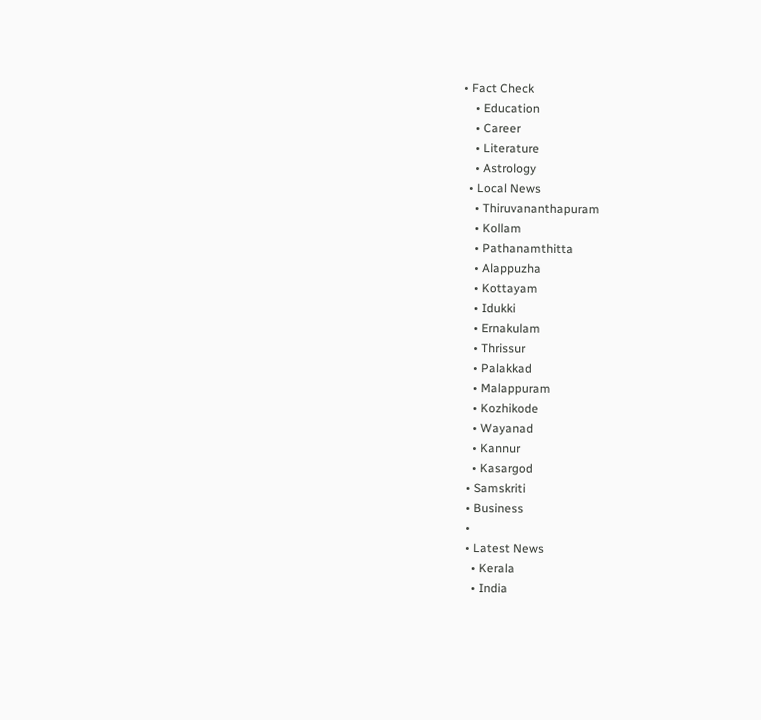• Fact Check
    • Education
    • Career
    • Literature
    • Astrology
  • Local News
    • Thiruvananthapuram
    • Kollam
    • Pathanamthitta
    • Alappuzha
    • Kottayam
    • Idukki
    • Ernakulam
    • Thrissur
    • Palakkad
    • Malappuram
    • Kozhikode
    • Wayanad
    • Kannur
    • Kasargod
  • Samskriti
  • Business
  •
  • Latest News
    • Kerala
    • India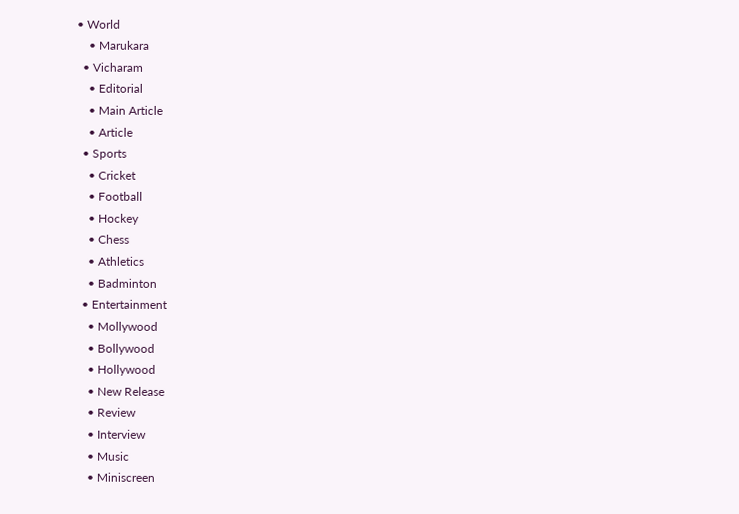• World
    • Marukara
  • Vicharam
    • Editorial
    • Main Article
    • Article
  • Sports
    • Cricket
    • Football
    • Hockey
    • Chess
    • Athletics
    • Badminton
  • Entertainment
    • Mollywood
    • Bollywood
    • Hollywood
    • New Release
    • Review
    • Interview
    • Music
    • Miniscreen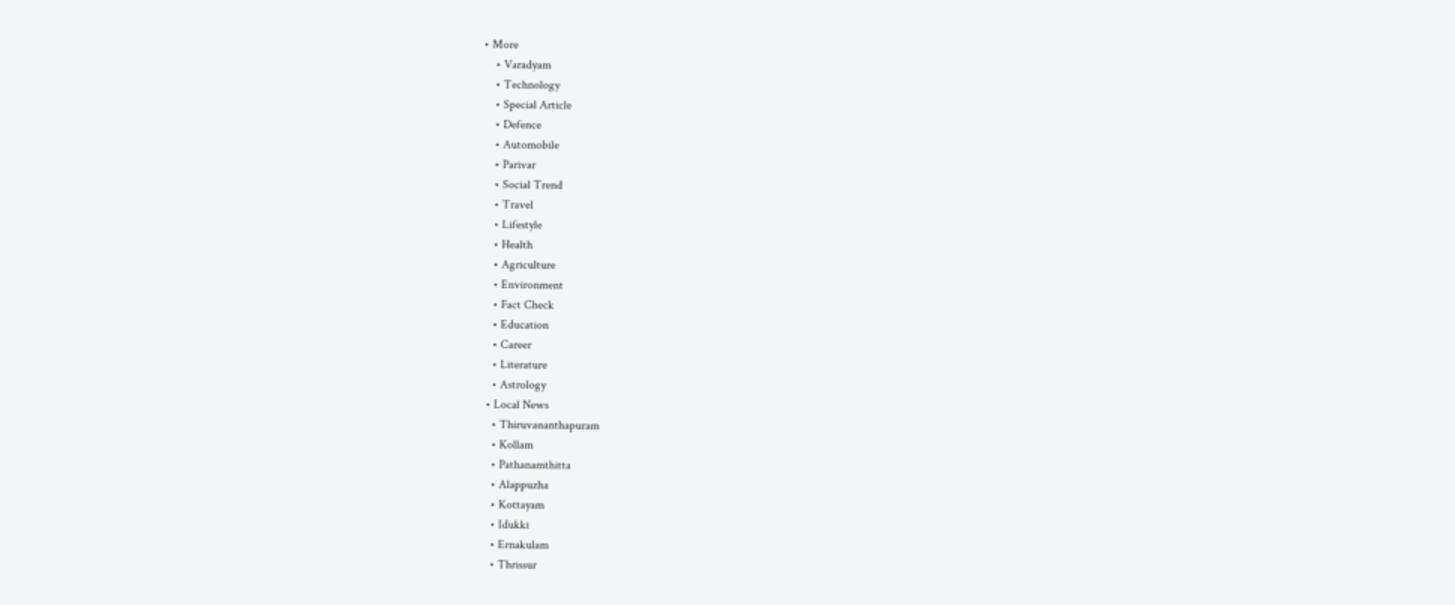• More
    • Varadyam
    • Technology
    • Special Article
    • Defence
    • Automobile
    • Parivar
    • Social Trend
    • Travel
    • Lifestyle
    • Health
    • Agriculture
    • Environment
    • Fact Check
    • Education
    • Career
    • Literature
    • Astrology
  • Local News
    • Thiruvananthapuram
    • Kollam
    • Pathanamthitta
    • Alappuzha
    • Kottayam
    • Idukki
    • Ernakulam
    • Thrissur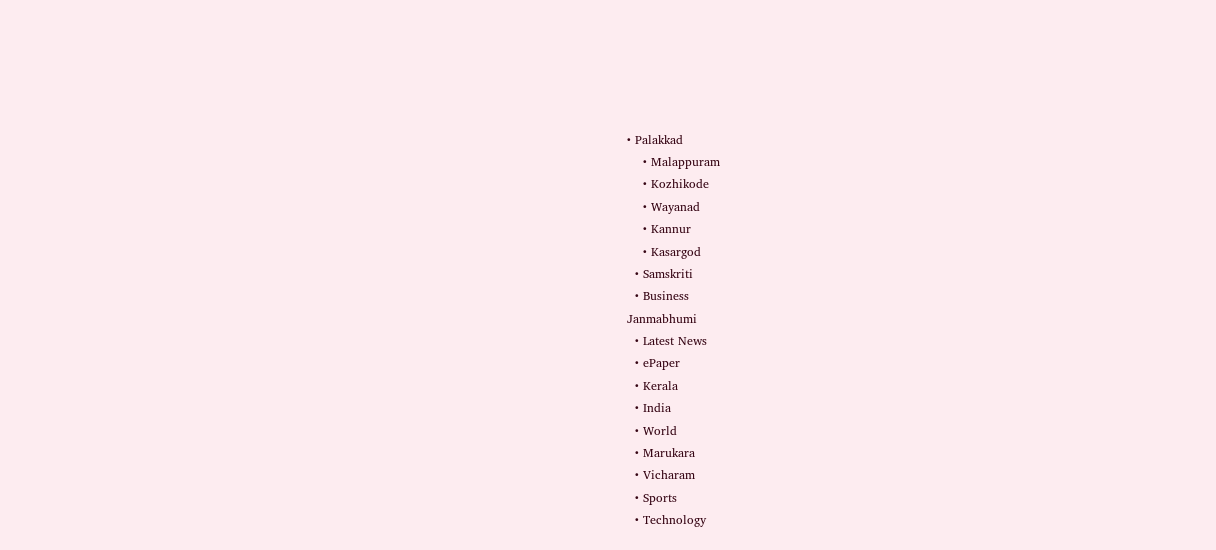• Palakkad
    • Malappuram
    • Kozhikode
    • Wayanad
    • Kannur
    • Kasargod
  • Samskriti
  • Business
Janmabhumi
  • Latest News
  • ePaper
  • Kerala
  • India
  • World
  • Marukara
  • Vicharam
  • Sports
  • Technology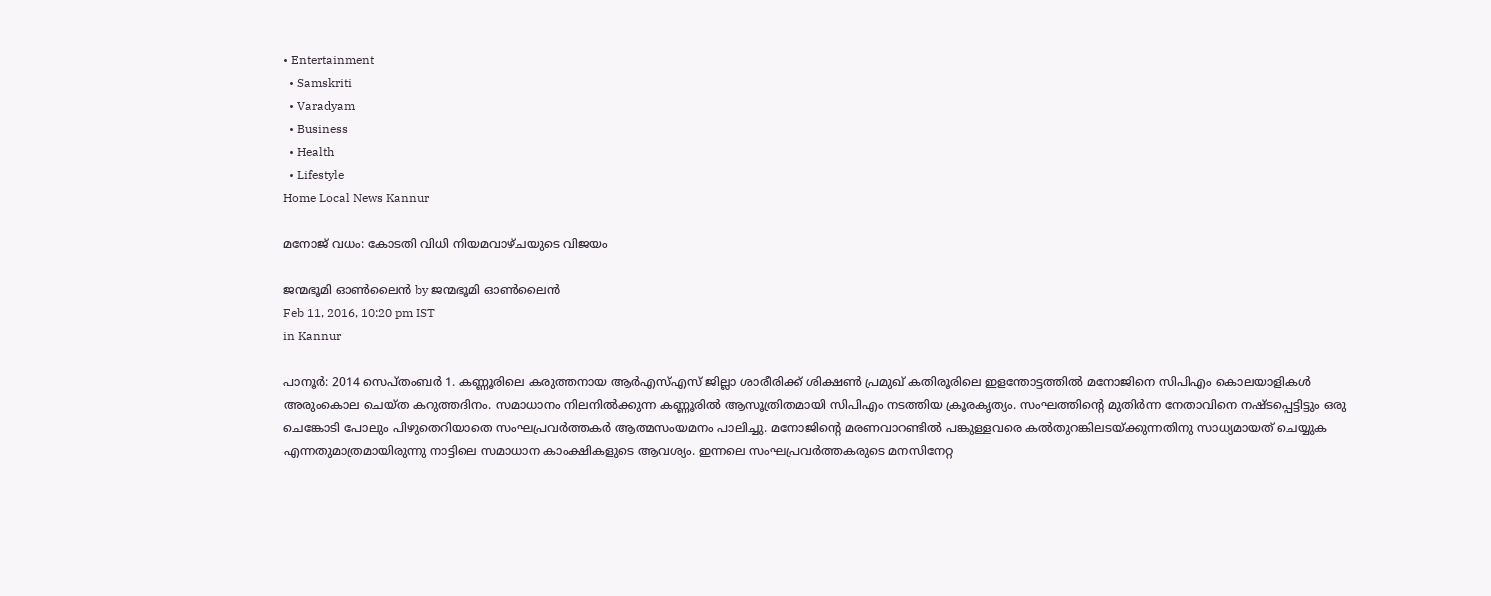• Entertainment
  • Samskriti
  • Varadyam
  • Business
  • Health
  • Lifestyle
Home Local News Kannur

മനോജ് വധം: കോടതി വിധി നിയമവാഴ്ചയുടെ വിജയം

ജന്മഭൂമി ഓണ്‍ലൈന്‍ by ജന്മഭൂമി ഓണ്‍ലൈന്‍
Feb 11, 2016, 10:20 pm IST
in Kannur

പാനൂര്‍: 2014 സെപ്തംബര്‍ 1. കണ്ണൂരിലെ കരുത്തനായ ആര്‍എസ്എസ് ജില്ലാ ശാരീരിക്ക് ശിക്ഷണ്‍ പ്രമുഖ് കതിരൂരിലെ ഇളന്തോട്ടത്തില്‍ മനോജിനെ സിപിഎം കൊലയാളികള്‍ അരുംകൊല ചെയ്ത കറുത്തദിനം. സമാധാനം നിലനില്‍ക്കുന്ന കണ്ണൂരില്‍ ആസൂത്രിതമായി സിപിഎം നടത്തിയ ക്രൂരകൃത്യം. സംഘത്തിന്റെ മുതിര്‍ന്ന നേതാവിനെ നഷ്ടപ്പെട്ടിട്ടും ഒരു ചെങ്കോടി പോലും പിഴുതെറിയാതെ സംഘപ്രവര്‍ത്തകര്‍ ആത്മസംയമനം പാലിച്ചു. മനോജിന്റെ മരണവാറണ്ടില്‍ പങ്കുള്ളവരെ കല്‍തുറങ്കിലടയ്‌ക്കുന്നതിനു സാധ്യമായത് ചെയ്യുക എന്നതുമാത്രമായിരുന്നു നാട്ടിലെ സമാധാന കാംക്ഷികളുടെ ആവശ്യം. ഇന്നലെ സംഘപ്രവര്‍ത്തകരുടെ മനസിനേറ്റ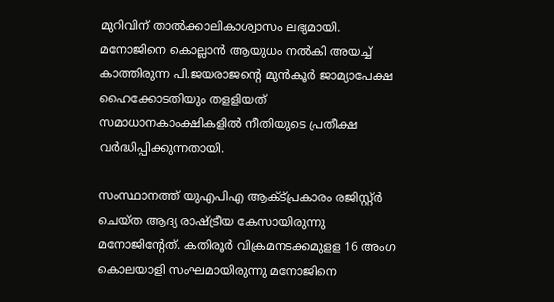മുറിവിന് താല്‍ക്കാലികാശ്വാസം ലഭ്യമായി. മനോജിനെ കൊല്ലാന്‍ ആയുധം നല്‍കി അയച്ച് കാത്തിരുന്ന പി.ജയരാജന്റെ മുന്‍കൂര്‍ ജാമ്യാപേക്ഷ ഹൈക്കോടതിയും തളളിയത് സമാധാനകാംക്ഷികളില്‍ നീതിയുടെ പ്രതീക്ഷ വര്‍ദ്ധിപ്പിക്കുന്നതായി.

സംസ്ഥാനത്ത് യുഎപിഎ ആക്ട്പ്രകാരം രജിസ്റ്റ്ര്‍ ചെയ്ത ആദ്യ രാഷ്‌ട്രീയ കേസായിരുന്നു മനോജിന്റേത്. കതിരൂര്‍ വിക്രമനടക്കമുളള 16 അംഗ കൊലയാളി സംഘമായിരുന്നു മനോജിനെ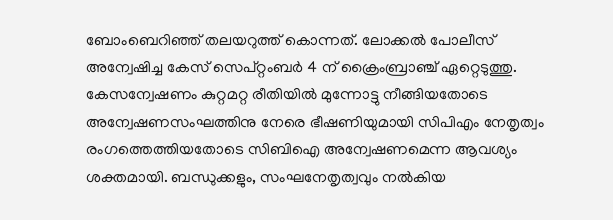ബോംബെറിഞ്ഞ് തലയറുത്ത് കൊന്നത്. ലോക്കല്‍ പോലീസ് അന്വേഷിച്ച കേസ് സെപ്റ്റംബര്‍ 4 ന് ക്രൈംബ്രാഞ്ച് ഏറ്റെടുത്തു. കേസന്വേഷണം കുറ്റമറ്റ രീതിയില്‍ മുന്നോട്ടു നീങ്ങിയതോടെ അന്വേഷണസംഘത്തിനു നേരെ ഭീഷണിയുമായി സിപിഎം നേതൃത്വം രംഗത്തെത്തിയതോടെ സിബിഐ അന്വേഷണമെന്ന ആവശ്യം ശക്തമായി. ബന്ധുക്കളും, സംഘനേതൃത്വവും നല്‍കിയ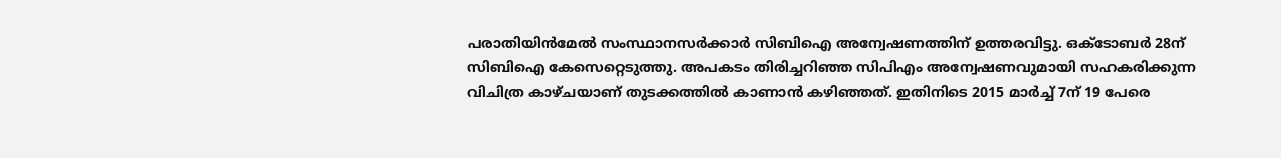പരാതിയിന്‍മേല്‍ സംസ്ഥാനസര്‍ക്കാര്‍ സിബിഐ അന്വേഷണത്തിന് ഉത്തരവിട്ടു. ഒക്ടോബര്‍ 28ന് സിബിഐ കേസെറ്റെടുത്തു. അപകടം തിരിച്ചറിഞ്ഞ സിപിഎം അന്വേഷണവുമായി സഹകരിക്കുന്ന വിചിത്ര കാഴ്ചയാണ് തുടക്കത്തില്‍ കാണാന്‍ കഴിഞ്ഞത്. ഇതിനിടെ 2015 മാര്‍ച്ച് 7ന് 19 പേരെ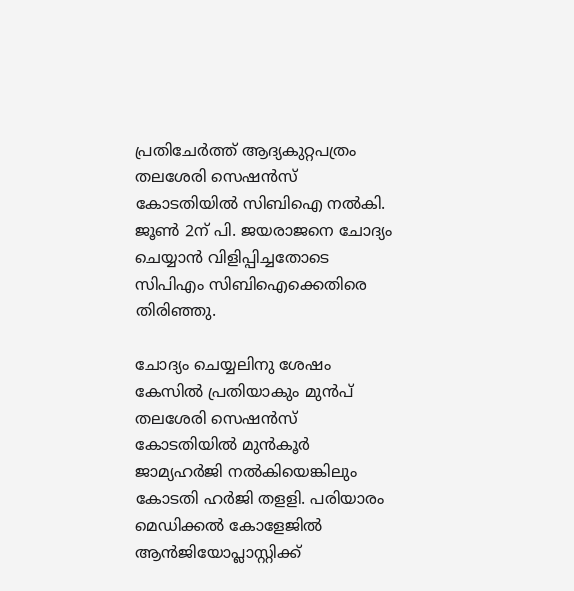പ്രതിചേര്‍ത്ത് ആദ്യകുറ്റപത്രം തലശേരി സെഷന്‍സ് കോടതിയില്‍ സിബിഐ നല്‍കി. ജൂണ്‍ 2ന് പി. ജയരാജനെ ചോദ്യം ചെയ്യാന്‍ വിളിപ്പിച്ചതോടെ സിപിഎം സിബിഐക്കെതിരെ തിരിഞ്ഞു.

ചോദ്യം ചെയ്യലിനു ശേഷം കേസില്‍ പ്രതിയാകും മുന്‍പ് തലശേരി സെഷന്‍സ് കോടതിയില്‍ മുന്‍കൂര്‍ ജാമ്യഹര്‍ജി നല്‍കിയെങ്കിലും കോടതി ഹര്‍ജി തളളി. പരിയാരം മെഡിക്കല്‍ കോളേജില്‍ ആന്‍ജിയോപ്ലാസ്റ്റിക്ക്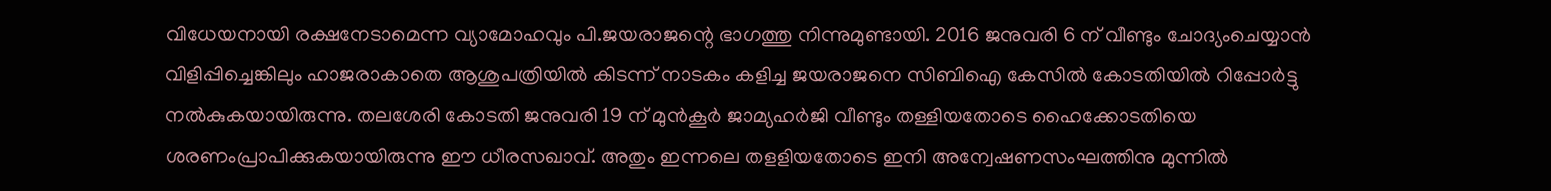വിധേയനായി രക്ഷനേടാമെന്ന വ്യാമോഹവും പി.ജയരാജന്റെ ഭാഗത്തു നിന്നുമുണ്ടായി. 2016 ജനുവരി 6 ന് വീണ്ടും ചോദ്യംചെയ്യാന്‍ വിളിപ്പിച്ചെങ്കിലും ഹാജരാകാതെ ആശുപത്രിയില്‍ കിടന്ന് നാടകം കളിച്ച ജയരാജനെ സിബിഐ കേസില്‍ കോടതിയില്‍ റിപ്പോര്‍ട്ടു നല്‍കുകയായിരുന്നു. തലശേരി കോടതി ജനുവരി 19 ന് മുന്‍കൂര്‍ ജാമ്യഹര്‍ജി വീണ്ടും തള്ളിയതോടെ ഹൈക്കോടതിയെ ശരണംപ്രാപിക്കുകയായിരുന്നു ഈ ധീരസഖാവ്. അതും ഇന്നലെ തളളിയതോടെ ഇനി അന്വേഷണസംഘത്തിനു മുന്നില്‍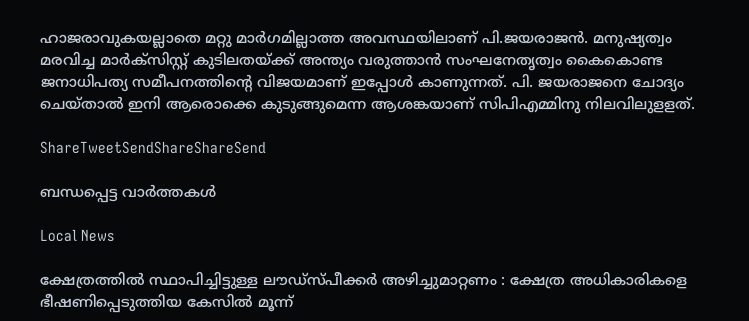ഹാജരാവുകയല്ലാതെ മറ്റു മാര്‍ഗമില്ലാത്ത അവസ്ഥയിലാണ് പി.ജയരാജന്‍. മനുഷ്യത്വം മരവിച്ച മാര്‍ക്‌സിസ്റ്റ് കുടിലതയ്‌ക്ക് അന്ത്യം വരുത്താന്‍ സംഘനേതൃത്വം കൈകൊണ്ട ജനാധിപത്യ സമീപനത്തിന്റെ വിജയമാണ് ഇപ്പോള്‍ കാണുന്നത്. പി. ജയരാജനെ ചോദ്യം ചെയ്താല്‍ ഇനി ആരൊക്കെ കുടുങ്ങുമെന്ന ആശങ്കയാണ് സിപിഎമ്മിനു നിലവിലുളളത്.

ShareTweetSendShareShareSend

ബന്ധപ്പെട്ട വാര്‍ത്തകള്‍

Local News

ക്ഷേത്രത്തിൽ സ്ഥാപിച്ചിട്ടുള്ള ലൗഡ്‌സ്പീക്കർ അഴിച്ചുമാറ്റണം : ക്ഷേത്ര അധികാരികളെ ഭീഷണിപ്പെടുത്തിയ കേസിൽ മൂന്ന്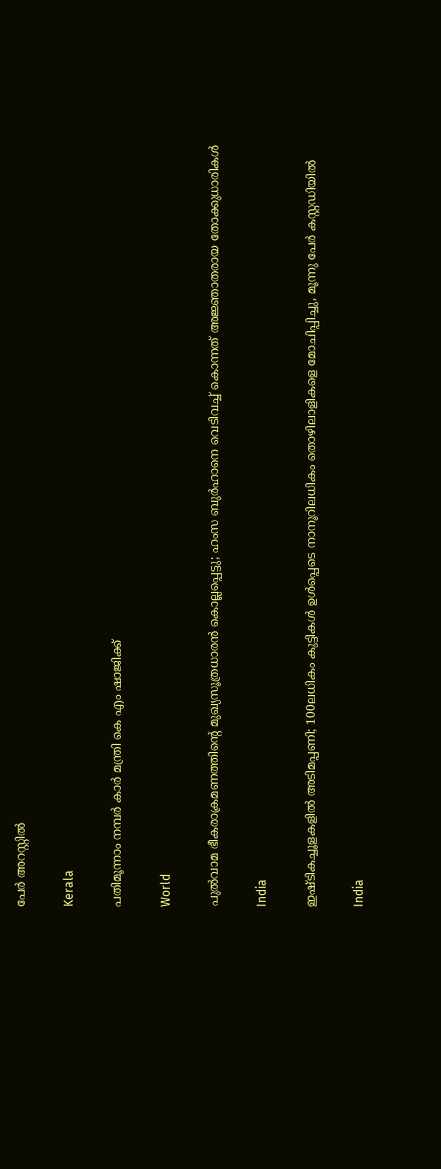പേർ അറസ്റ്റിൽ

Kerala

പതിമൂന്നാം നമ്പര്‍ കാര്‍ മന്ത്രി കെ എം ഷാജിക്ക്

World

പുൽവാമ ഭീകരാക്രമണത്തിന്റെ മുഖ്യസൂത്രധാരൻ കൊല്ലപ്പെട്ടു; ഹംസ ബുർഹാനെ വെടിവച്ച് കൊന്നത് അജ്ഞാതരായ തോക്കുധാരികൾ

India

ഇഷ്‌ടികച്ചൂളകളിൽ അടിമപ്പണി; 100ലധികം കുട്ടികൾ ഉൾപ്പെടെ നാനൂറിലധികം തൊഴിലാളികളെ മോചിപ്പിച്ചു, മൂന്നു പേർ കസ്റ്റഡിയിൽ

India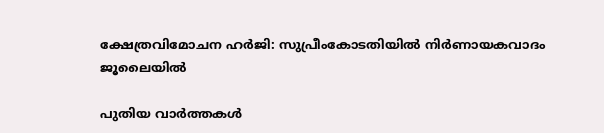ക്ഷേത്രവിമോചന ഹര്‍ജി: സുപ്രീംകോടതിയില്‍ നിര്‍ണായകവാദം ജൂലൈയില്‍

പുതിയ വാര്‍ത്തകള്‍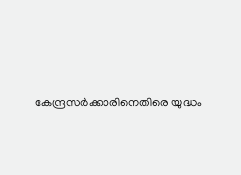കേന്ദ്രസർക്കാരിനെതിരെ യുദ്ധം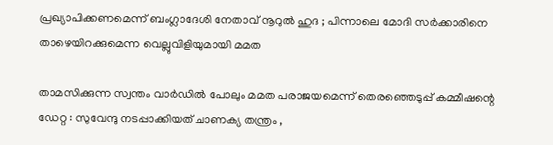പ്രഖ്യാപിക്കണമെന്ന് ബംഗ്ലാദേശി നേതാവ് നൂറുൽ ഹുദ ; പിന്നാലെ മോദി സർക്കാരിനെ താഴെയിറക്കുമെന്ന വെല്ലുവിളിയുമായി മമത

താമസിക്കുന്ന സ്വന്തം വാർഡിൽ പോലും മമത പരാജയമെന്ന് തെരഞ്ഞെടുപ്പ് കമ്മീഷന്റെ ഡേറ്റ : സുവേന്ദു നടപ്പാക്കിയത് ചാണക്യ തന്ത്രം ,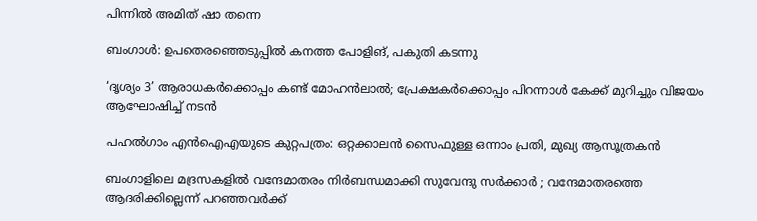പിന്നിൽ അമിത് ഷാ തന്നെ

ബംഗാൾ: ഉപതെരഞ്ഞെടുപ്പിൽ കനത്ത പോളിങ്, പകുതി കടന്നു

‘ദൃശ്യം 3’ ആരാധകർക്കൊപ്പം കണ്ട് മോഹൻലാൽ; പ്രേക്ഷകർക്കൊപ്പം പിറന്നാൾ കേക്ക് മുറിച്ചും വിജയം ആഘോഷിച്ച് നടൻ

പഹൽഗാം എൻഐഎയുടെ കുറ്റപത്രം: ഒറ്റക്കാലൻ സൈഫുള്ള ഒന്നാം പ്രതി, മുഖ്യ ആസൂത്രകൻ

ബംഗാളിലെ മദ്രസകളിൽ വന്ദേമാതരം നിർബന്ധമാക്കി സുവേന്ദു സർക്കാർ ; വന്ദേമാതരത്തെ ആദരിക്കില്ലെന്ന് പറഞ്ഞവർക്ക്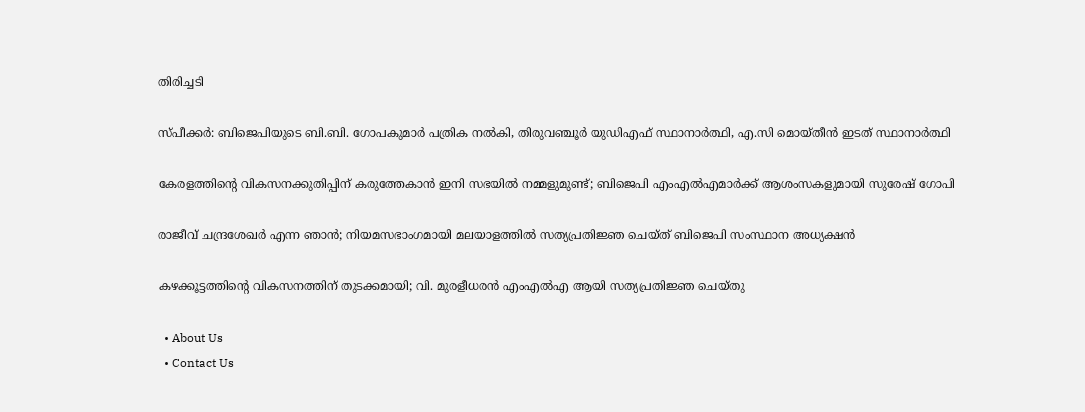തിരിച്ചടി

സ്പീക്കർ: ബിജെപിയുടെ ബി.ബി. ഗോപകുമാർ പത്രിക നൽകി, തിരുവഞ്ചൂർ യുഡിഎഫ് സ്ഥാനാർത്ഥി, എ.സി മൊയ്തീൻ ഇടത് സ്ഥാനാർത്ഥി

കേരളത്തിന്റെ വികസനക്കുതിപ്പിന് കരുത്തേകാൻ ഇനി സഭയിൽ നമ്മളുമുണ്ട്; ബിജെപി എംഎൽഎമാർക്ക് ആശംസകളുമായി സുരേഷ് ഗോപി

രാജീവ് ചന്ദ്രശേഖർ എന്ന ഞാൻ; നിയമസഭാംഗമായി മലയാളത്തിൽ സത്യപ്രതിജ്ഞ ചെയ്ത് ബിജെപി സംസ്ഥാന അധ്യക്ഷൻ

കഴക്കൂട്ടത്തിന്റെ വികസനത്തിന് തുടക്കമായി; വി. മുരളീധരൻ എംഎൽഎ ആയി സത്യപ്രതിജ്ഞ ചെയ്തു

  • About Us
  • Contact Us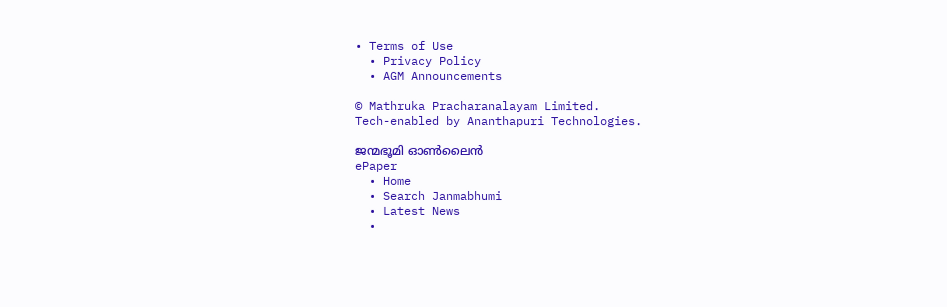• Terms of Use
  • Privacy Policy
  • AGM Announcements

© Mathruka Pracharanalayam Limited.
Tech-enabled by Ananthapuri Technologies.

ജന്മഭൂമി ഓണ്‍ലൈന്‍
ePaper
  • Home
  • Search Janmabhumi
  • Latest News
  •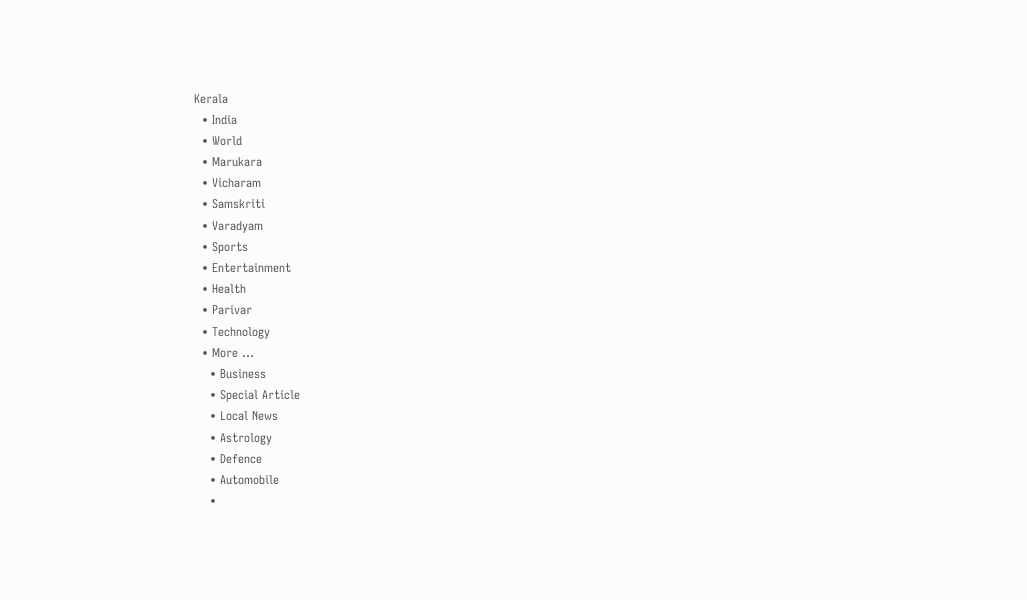Kerala
  • India
  • World
  • Marukara
  • Vicharam
  • Samskriti
  • Varadyam
  • Sports
  • Entertainment
  • Health
  • Parivar
  • Technology
  • More …
    • Business
    • Special Article
    • Local News
    • Astrology
    • Defence
    • Automobile
    •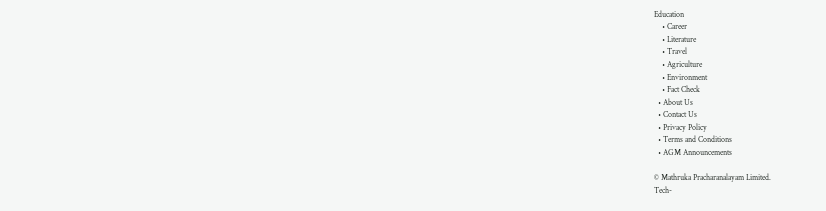Education
    • Career
    • Literature
    • Travel
    • Agriculture
    • Environment
    • Fact Check
  • About Us
  • Contact Us
  • Privacy Policy
  • Terms and Conditions
  • AGM Announcements

© Mathruka Pracharanalayam Limited.
Tech-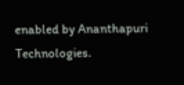enabled by Ananthapuri Technologies.